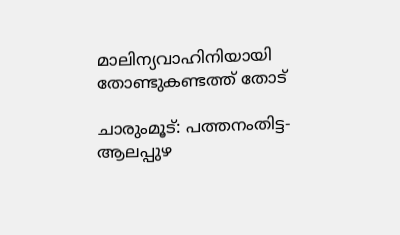മാലിന്യവാഹിനിയായി തോണ്ടുകണ്ടത്ത് തോട്

ചാരുംമൂട്: പത്തനംതിട്ട-ആലപ്പുഴ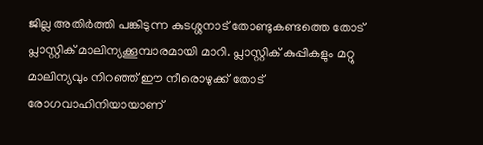ജില്ല അതിർത്തി പങ്കിടുന്ന കുടശ്ശനാട് തോണ്ടുകണ്ടത്തെ തോട് പ്ലാസ്റ്റിക് മാലിന്യക്കൂമ്പാരമായി മാറി. പ്ലാസ്റ്റിക് കുപ്പികളും മറ്റു മാലിന്യവും നിറഞ്ഞ് ഈ നീരൊഴുക്ക് തോട് രോഗവാഹിനിയായാണ്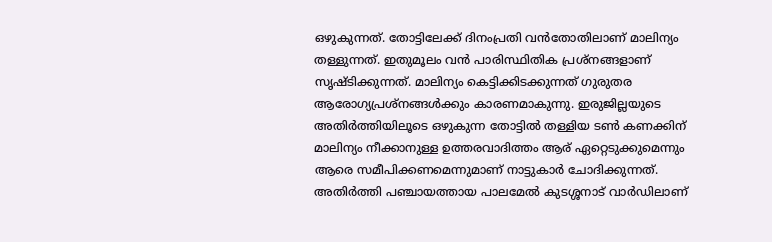ഒഴുകുന്നത്. തോട്ടിലേക്ക് ദിനംപ്രതി വൻതോതിലാണ് മാലിന്യം തള്ളുന്നത്. ഇതുമൂലം വൻ പാരിസ്ഥിതിക പ്രശ്നങ്ങളാണ് സൃഷ്ടിക്കുന്നത്. മാലിന്യം കെട്ടിക്കിടക്കുന്നത് ഗുരുതര ആരോഗ്യപ്രശ്നങ്ങൾക്കും കാരണമാകുന്നു. ഇരുജില്ലയുടെ അതിർത്തിയിലൂടെ ഒഴുകുന്ന തോട്ടിൽ തള്ളിയ ടൺ കണക്കിന് മാലിന്യം നീക്കാനുള്ള ഉത്തരവാദിത്തം ആര് ഏറ്റെടുക്കുമെന്നും ആരെ സമീപിക്കണമെന്നുമാണ് നാട്ടുകാർ ചോദിക്കുന്നത്. അതിർത്തി പഞ്ചായത്തായ പാലമേൽ കുടശ്ശനാട് വാർഡിലാണ്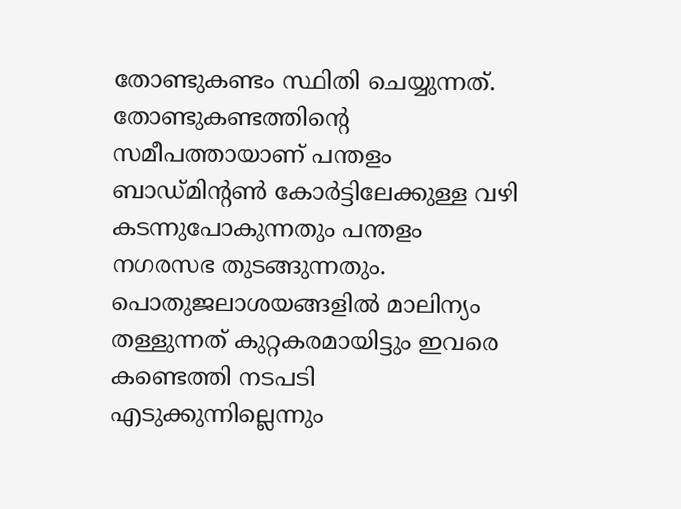തോണ്ടുകണ്ടം സ്ഥിതി ചെയ്യുന്നത്. തോണ്ടുകണ്ടത്തിന്‍റെ സമീപത്തായാണ് പന്തളം ബാഡ്മിന്‍റൺ കോർട്ടിലേക്കുള്ള വഴി കടന്നുപോകുന്നതും പന്തളം നഗരസഭ തുടങ്ങുന്നതും. പൊതുജലാശയങ്ങളിൽ മാലിന്യം തള്ളുന്നത് കുറ്റകരമായിട്ടും ഇവരെ കണ്ടെത്തി നടപടി എടുക്കുന്നില്ലെന്നും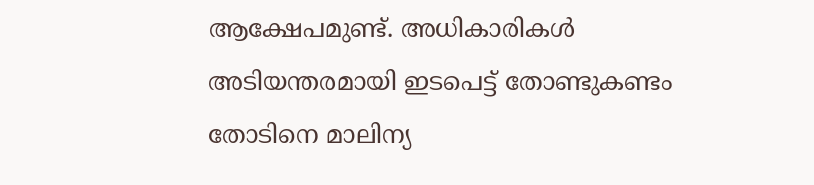ആക്ഷേപമുണ്ട്. അധികാരികൾ അടിയന്തരമായി ഇടപെട്ട് തോണ്ടുകണ്ടം തോടിനെ മാലിന്യ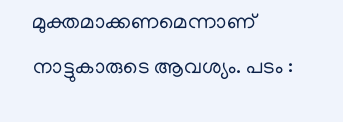മുക്തമാക്കണമെന്നാണ് നാട്ടുകാരുടെ ആവശ്യം. പടം :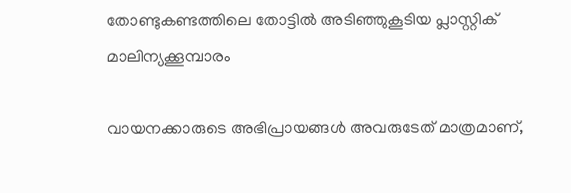തോണ്ടുകണ്ടത്തിലെ തോട്ടിൽ അടിഞ്ഞുകൂടിയ പ്ലാസ്റ്റിക് മാലിന്യക്കൂമ്പാരം

വായനക്കാരുടെ അഭിപ്രായങ്ങള്‍ അവരുടേത് മാത്രമാണ്,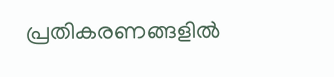പ്രതികരണങ്ങളിൽ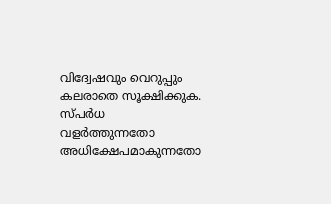വിദ്വേഷവും വെറുപ്പും കലരാതെ സൂക്ഷിക്കുക. സ്പർധ വളർത്തുന്നതോ അധിക്ഷേപമാകുന്നതോ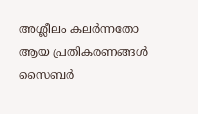അശ്ലീലം കലർന്നതോ ആയ പ്രതികരണങ്ങൾ സൈബർ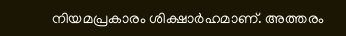നിയമപ്രകാരം ശിക്ഷാർഹമാണ്. അത്തരം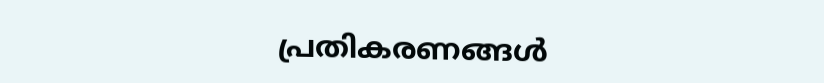പ്രതികരണങ്ങൾ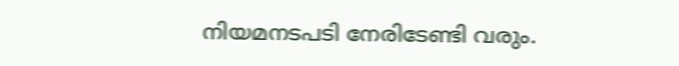നിയമനടപടി നേരിടേണ്ടി വരും.